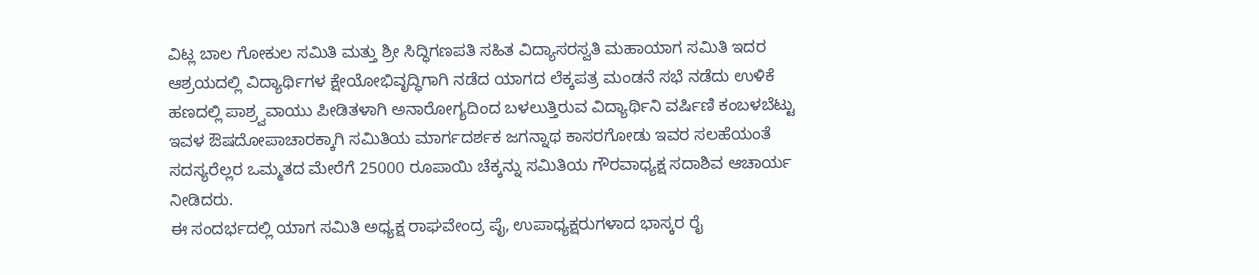ವಿಟ್ಲ ಬಾಲ ಗೋಕುಲ ಸಮಿತಿ ಮತ್ತು ಶ್ರೀ ಸಿದ್ಧಿಗಣಪತಿ ಸಹಿತ ವಿದ್ಯಾಸರಸ್ವತಿ ಮಹಾಯಾಗ ಸಮಿತಿ ಇದರ ಆಶ್ರಯದಲ್ಲಿ ವಿದ್ಯಾರ್ಥಿಗಳ ಕ್ಷೇಯೋಭಿವೃದ್ಧಿಗಾಗಿ ನಡೆದ ಯಾಗದ ಲೆಕ್ಕಪತ್ರ ಮಂಡನೆ ಸಭೆ ನಡೆದು ಉಳಿಕೆ ಹಣದಲ್ಲಿ ಪಾಶ್ರ್ವವಾಯು ಪೀಡಿತಳಾಗಿ ಅನಾರೋಗ್ಯದಿಂದ ಬಳಲುತ್ತಿರುವ ವಿದ್ಯಾರ್ಥಿನಿ ವರ್ಷಿಣಿ ಕಂಬಳಬೆಟ್ಟು ಇವಳ ಔಷದೋಪಾಚಾರಕ್ಕಾಗಿ ಸಮಿತಿಯ ಮಾರ್ಗದರ್ಶಕ ಜಗನ್ನಾಥ ಕಾಸರಗೋಡು ಇವರ ಸಲಹೆಯಂತೆ ಸದಸ್ಯರೆಲ್ಲರ ಒಮ್ಮತದ ಮೇರೆಗೆ 25000 ರೂಪಾಯಿ ಚೆಕ್ಕನ್ನು ಸಮಿತಿಯ ಗೌರವಾಧ್ಯಕ್ಷ ಸದಾಶಿವ ಆಚಾರ್ಯ ನೀಡಿದರು.
ಈ ಸಂದರ್ಭದಲ್ಲಿ ಯಾಗ ಸಮಿತಿ ಅಧ್ಯಕ್ಷ ರಾಘವೇಂದ್ರ ಪೈ, ಉಪಾಧ್ಯಕ್ಷರುಗಳಾದ ಭಾಸ್ಕರ ರೈ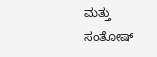ಮತ್ತು ಸಂತೋಷ್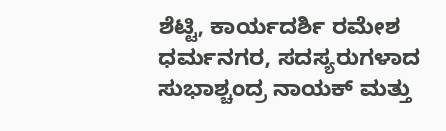ಶೆಟ್ಟಿ, ಕಾರ್ಯದರ್ಶಿ ರಮೇಶ ಧರ್ಮನಗರ, ಸದಸ್ಯರುಗಳಾದ ಸುಭಾಶ್ಚಂದ್ರ ನಾಯಕ್ ಮತ್ತು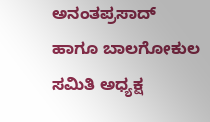ಅನಂತಪ್ರಸಾದ್ ಹಾಗೂ ಬಾಲಗೋಕುಲ ಸಮಿತಿ ಅಧ್ಯಕ್ಷ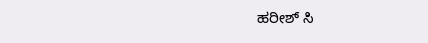ಹರೀಶ್ ಸಿ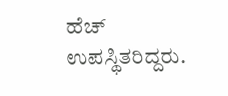ಹೆಚ್ ಉಪಸ್ಥಿತರಿದ್ದರು.